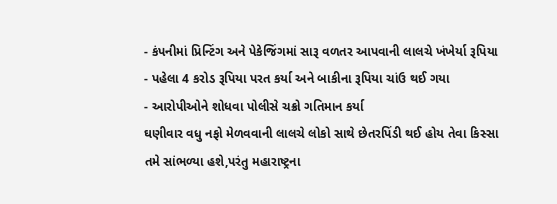- કંપનીમાં પ્રિન્ટિંગ અને પેકેજિંગમાં સારૂ વળતર આપવાની લાલચે ખંખેર્યા રૂપિયા
- પહેલા 4 કરોડ રૂપિયા પરત કર્યા અને બાકીના રૂપિયા ચાંઉ થઈ ગયા
- આરોપીઓને શોધવા પોલીસે ચક્રો ગતિમાન કર્યા
ઘણીવાર વધુ નફો મેળવવાની લાલચે લોકો સાથે છેતરપિંડી થઈ હોય તેવા કિસ્સા તમે સાંભળ્યા હશે,પરંતુ મહારાષ્ટ્રના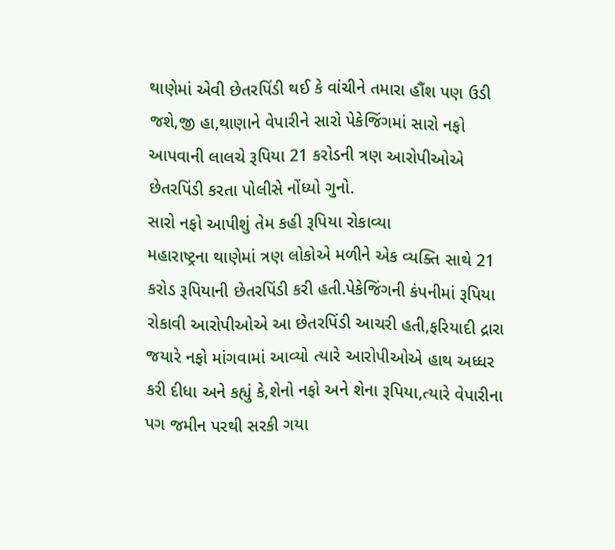થાણેમાં એવી છેતરપિંડી થઈ કે વાંચીને તમારા હૌંશ પણ ઉડી જશે,જી હા,થાણાને વેપારીને સારો પેકેજિંગમાં સારો નફો આપવાની લાલચે રૂપિયા 21 કરોડની ત્રણ આરોપીઓએ છેતરપિંડી કરતા પોલીસે નોંધ્યો ગુનો.
સારો નફો આપીશું તેમ કહી રૂપિયા રોકાવ્યા
મહારાષ્ટ્રના થાણેમાં ત્રણ લોકોએ મળીને એક વ્યક્તિ સાથે 21 કરોડ રૂપિયાની છેતરપિંડી કરી હતી.પેકેજિંગની કંપનીમાં રૂપિયા રોકાવી આરોપીઓએ આ છેતરપિંડી આચરી હતી,ફરિયાદી દ્રારા જયારે નફો માંગવામાં આવ્યો ત્યારે આરોપીઓએ હાથ અધ્ધર કરી દીધા અને કહ્યું કે,શેનો નફો અને શેના રૂપિયા,ત્યારે વેપારીના પગ જમીન પરથી સરકી ગયા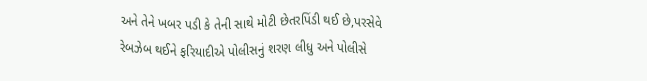અને તેને ખબર પડી કે તેની સાથે મોટી છેતરપિંડી થઈ છે,પરસેવે રેબઝેબ થઈને ફરિયાદીએ પોલીસનું શરણ લીધુ અને પોલીસે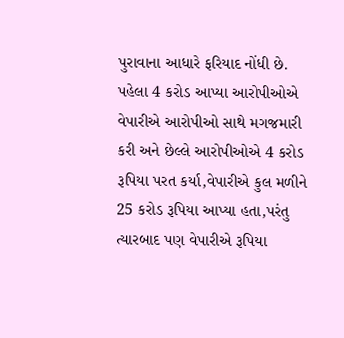પુરાવાના આધારે ફરિયાદ નોંધી છે.
પહેલા 4 કરોડ આપ્યા આરોપીઓએ
વેપારીએ આરોપીઓ સાથે મગજમારી કરી અને છેલ્લે આરોપીઓએ 4 કરોડ રૂપિયા પરત કર્યા,વેપારીએ કુલ મળીને 25 કરોડ રૂપિયા આપ્યા હતા,પરંતુ ત્યારબાદ પણ વેપારીએ રૂપિયા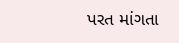પરત માંગતા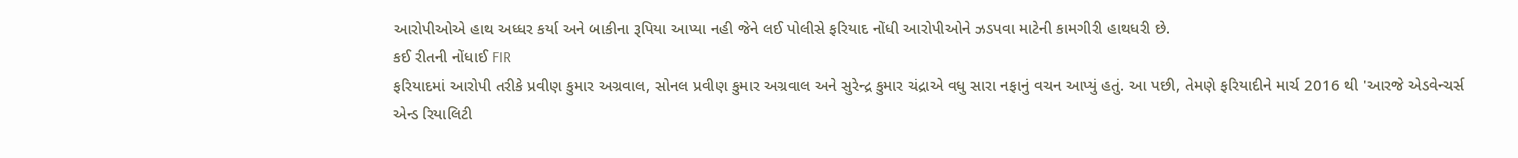આરોપીઓએ હાથ અધ્ધર કર્યા અને બાકીના રૂપિયા આપ્યા નહી જેને લઈ પોલીસે ફરિયાદ નોંધી આરોપીઓને ઝડપવા માટેની કામગીરી હાથધરી છે.
કઈ રીતની નોંધાઈ FIR
ફરિયાદમાં આરોપી તરીકે પ્રવીણ કુમાર અગ્રવાલ, સોનલ પ્રવીણ કુમાર અગ્રવાલ અને સુરેન્દ્ર કુમાર ચંદ્રાએ વધુ સારા નફાનું વચન આપ્યું હતું. આ પછી, તેમણે ફરિયાદીને માર્ચ 2016 થી 'આરજે એડવેન્ચર્સ એન્ડ રિયાલિટી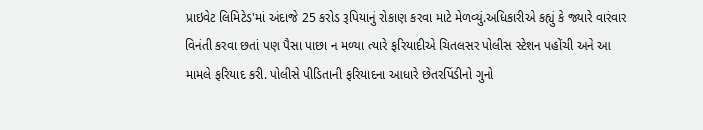પ્રાઇવેટ લિમિટેડ'માં અંદાજે 25 કરોડ રૂપિયાનું રોકાણ કરવા માટે મેળવ્યું.અધિકારીએ કહ્યું કે જ્યારે વારંવાર વિનંતી કરવા છતાં પણ પૈસા પાછા ન મળ્યા ત્યારે ફરિયાદીએ ચિતલસર પોલીસ સ્ટેશન પહોંચી અને આ મામલે ફરિયાદ કરી. પોલીસે પીડિતાની ફરિયાદના આધારે છેતરપિંડીનો ગુનો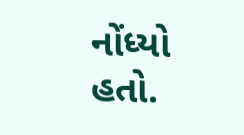નોંધ્યો હતો.